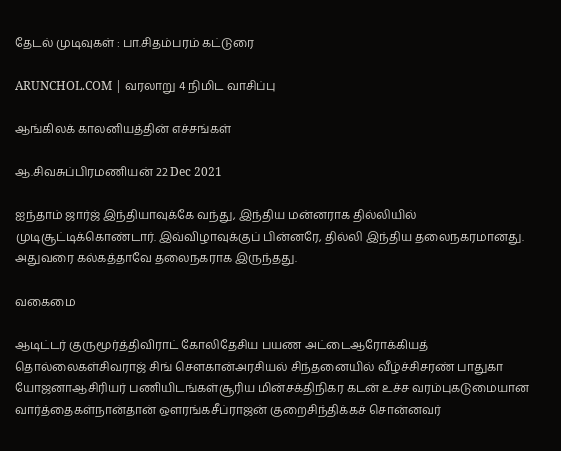தேடல் முடிவுகள் : பா.சிதம்பரம் கட்டுரை

ARUNCHOL.COM | வரலாறு 4 நிமிட வாசிப்பு

ஆங்கிலக் காலனியத்தின் எச்சங்கள்

ஆ.சிவசுப்பிரமணியன் 22 Dec 2021

ஐந்தாம் ஜார்ஜ் இந்தியாவுக்கே வந்து, இந்திய மன்னராக தில்லியில் முடிசூட்டிக்கொண்டார். இவ்விழாவுக்குப் பின்னரே, தில்லி இந்திய தலைநகரமானது. அதுவரை கல்கத்தாவே தலைநகராக இருந்தது.

வகைமை

ஆடிட்டர் குருமூர்த்திவிராட் கோலிதேசிய பயண அட்டைஆரோக்கியத் தொல்லைகள்சிவராஜ் சிங் சௌகான்அரசியல் சிந்தனையில் வீழ்ச்சிசரண் பாதுகா யோஜனாஆசிரியர் பணியிடங்கள்சூரிய மின்சக்திநிகர கடன் உச்ச வரம்புகடுமையான வார்த்தைகள்நான்தான் ஔரங்கசீப்ராஜன் குறைசிந்திக்கச் சொன்னவர்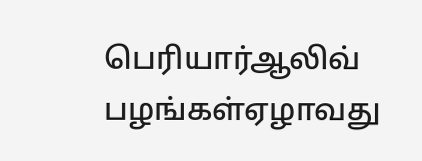பெரியார்ஆலிவ் பழங்கள்ஏழாவது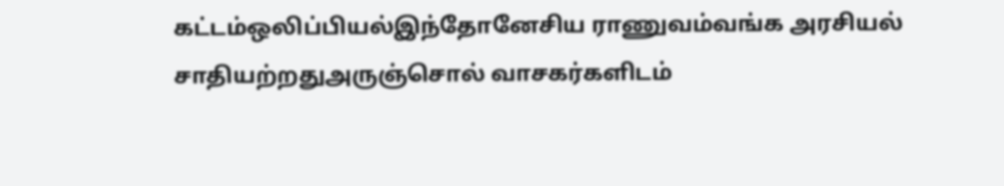கட்டம்ஒலிப்பியல்இந்தோனேசிய ராணுவம்வங்க அரசியல் சாதியற்றதுஅருஞ்சொல் வாசகர்களிடம்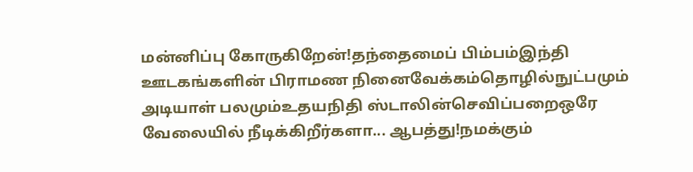மன்னிப்பு கோருகிறேன்!தந்தைமைப் பிம்பம்இந்தி ஊடகங்களின் பிராமண நினைவேக்கம்தொழில்நுட்பமும் அடியாள் பலமும்உதயநிதி ஸ்டாலின்செவிப்பறைஒரே வேலையில் நீடிக்கிறீர்களா... ஆபத்து!நமக்கும்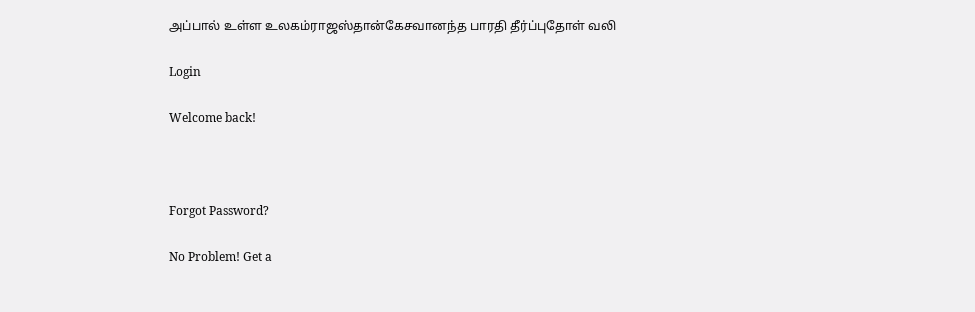அப்பால் உள்ள உலகம்ராஜஸ்தான்கேசவானந்த பாரதி தீர்ப்புதோள் வலி

Login

Welcome back!



Forgot Password?

No Problem! Get a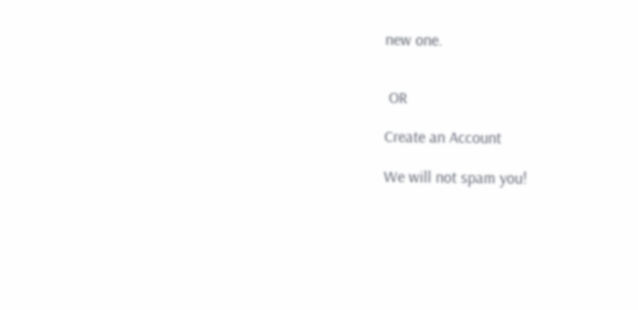new one.


 OR

Create an Account

We will not spam you!